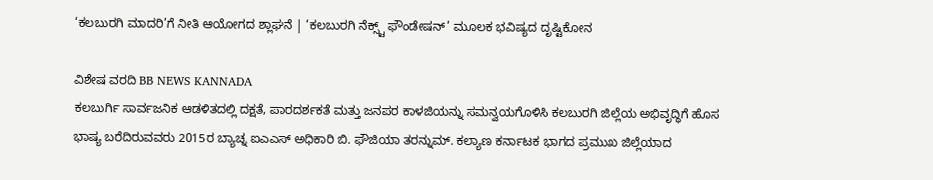‘ಕಲಬುರಗಿ ಮಾದರಿ’ಗೆ ನೀತಿ ಆಯೋಗದ ಶ್ಲಾಘನೆ | ‘ಕಲಬುರಗಿ ನೆಕ್ಸ್ಟ್ ಫೌಂಡೇಷನ್’ ಮೂಲಕ ಭವಿಷ್ಯದ ದೃಷ್ಟಿಕೋನ

ವಿಶೇಷ ವರದಿ BB NEWS KANNADA
ಕಲಬುರ್ಗಿ ಸಾರ್ವಜನಿಕ ಆಡಳಿತದಲ್ಲಿ ದಕ್ಷತೆ, ಪಾರದರ್ಶಕತೆ ಮತ್ತು ಜನಪರ ಕಾಳಜಿಯನ್ನು ಸಮನ್ವಯಗೊಳಿಸಿ ಕಲಬುರಗಿ ಜಿಲ್ಲೆಯ ಅಭಿವೃದ್ಧಿಗೆ ಹೊಸ ಭಾಷ್ಯ ಬರೆದಿರುವವರು 2015ರ ಬ್ಯಾಚ್ನ ಐಎಎಸ್ ಅಧಿಕಾರಿ ಬಿ. ಫೌಜಿಯಾ ತರನ್ನುಮ್. ಕಲ್ಯಾಣ ಕರ್ನಾಟಕ ಭಾಗದ ಪ್ರಮುಖ ಜಿಲ್ಲೆಯಾದ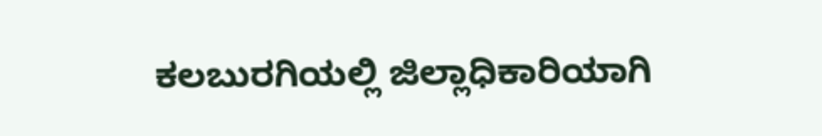ಕಲಬುರಗಿಯಲ್ಲಿ ಜಿಲ್ಲಾಧಿಕಾರಿಯಾಗಿ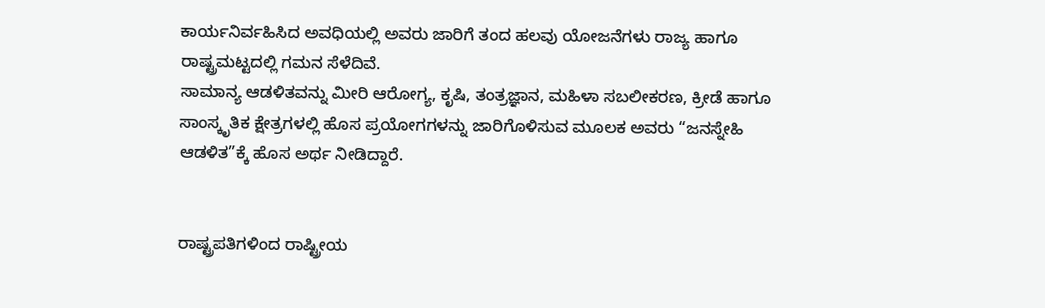ಕಾರ್ಯನಿರ್ವಹಿಸಿದ ಅವಧಿಯಲ್ಲಿ ಅವರು ಜಾರಿಗೆ ತಂದ ಹಲವು ಯೋಜನೆಗಳು ರಾಜ್ಯ ಹಾಗೂ ರಾಷ್ಟ್ರಮಟ್ಟದಲ್ಲಿ ಗಮನ ಸೆಳೆದಿವೆ.
ಸಾಮಾನ್ಯ ಆಡಳಿತವನ್ನು ಮೀರಿ ಆರೋಗ್ಯ, ಕೃಷಿ, ತಂತ್ರಜ್ಞಾನ, ಮಹಿಳಾ ಸಬಲೀಕರಣ, ಕ್ರೀಡೆ ಹಾಗೂ ಸಾಂಸ್ಕೃತಿಕ ಕ್ಷೇತ್ರಗಳಲ್ಲಿ ಹೊಸ ಪ್ರಯೋಗಗಳನ್ನು ಜಾರಿಗೊಳಿಸುವ ಮೂಲಕ ಅವರು “ಜನಸ್ನೇಹಿ ಆಡಳಿತ”ಕ್ಕೆ ಹೊಸ ಅರ್ಥ ನೀಡಿದ್ದಾರೆ.


ರಾಷ್ಟ್ರಪತಿಗಳಿಂದ ರಾಷ್ಟ್ರೀಯ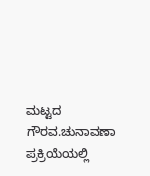ಮಟ್ಟದ ಗೌರವ.ಚುನಾವಣಾ ಪ್ರಕ್ರಿಯೆಯಲ್ಲಿ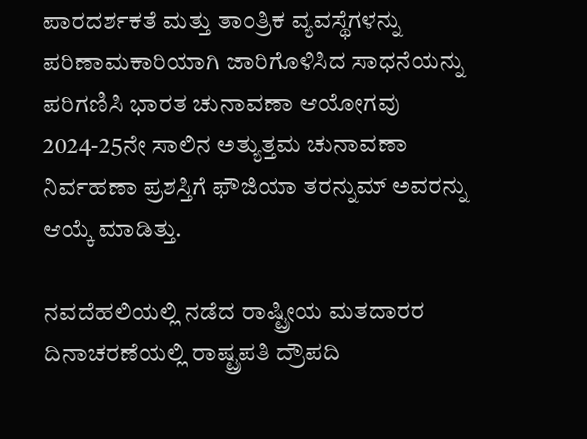ಪಾರದರ್ಶಕತೆ ಮತ್ತು ತಾಂತ್ರಿಕ ವ್ಯವಸ್ಥೆಗಳನ್ನು ಪರಿಣಾಮಕಾರಿಯಾಗಿ ಜಾರಿಗೊಳಿಸಿದ ಸಾಧನೆಯನ್ನು ಪರಿಗಣಿಸಿ ಭಾರತ ಚುನಾವಣಾ ಆಯೋಗವು 2024-25ನೇ ಸಾಲಿನ ಅತ್ಯುತ್ತಮ ಚುನಾವಣಾ ನಿರ್ವಹಣಾ ಪ್ರಶಸ್ತಿಗೆ ಫೌಜಿಯಾ ತರನ್ನುಮ್ ಅವರನ್ನು ಆಯ್ಕೆ ಮಾಡಿತ್ತು.

ನವದೆಹಲಿಯಲ್ಲಿ ನಡೆದ ರಾಷ್ಟ್ರೀಯ ಮತದಾರರ ದಿನಾಚರಣೆಯಲ್ಲಿ ರಾಷ್ಟ್ರಪತಿ ದ್ರೌಪದಿ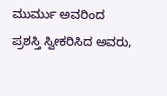ಮುರ್ಮು ಅವರಿಂದ ಪ್ರಶಸ್ತಿ ಸ್ವೀಕರಿಸಿದ ಅವರು,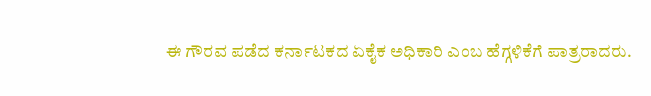ಈ ಗೌರವ ಪಡೆದ ಕರ್ನಾಟಕದ ಏಕೈಕ ಅಧಿಕಾರಿ ಎಂಬ ಹೆಗ್ಗಳಿಕೆಗೆ ಪಾತ್ರರಾದರು.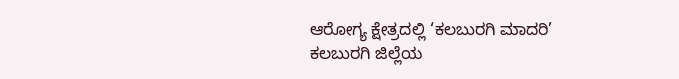ಆರೋಗ್ಯ ಕ್ಷೇತ್ರದಲ್ಲಿ ‘ಕಲಬುರಗಿ ಮಾದರಿ’
ಕಲಬುರಗಿ ಜಿಲ್ಲೆಯ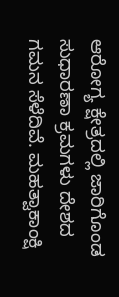ಆರೋಗ್ಯ ಕ್ಷೇತ್ರದಲ್ಲಿ ಜಾರಿಗೊಂಡ ಸುಧಾರಣಾ ಕ್ರಮಗಳು ದೇಶದ ಗಮನ ಸೆಳೆದಿವೆ. ಮಹತ್ವಾಕಾಂಕ್ಷಿ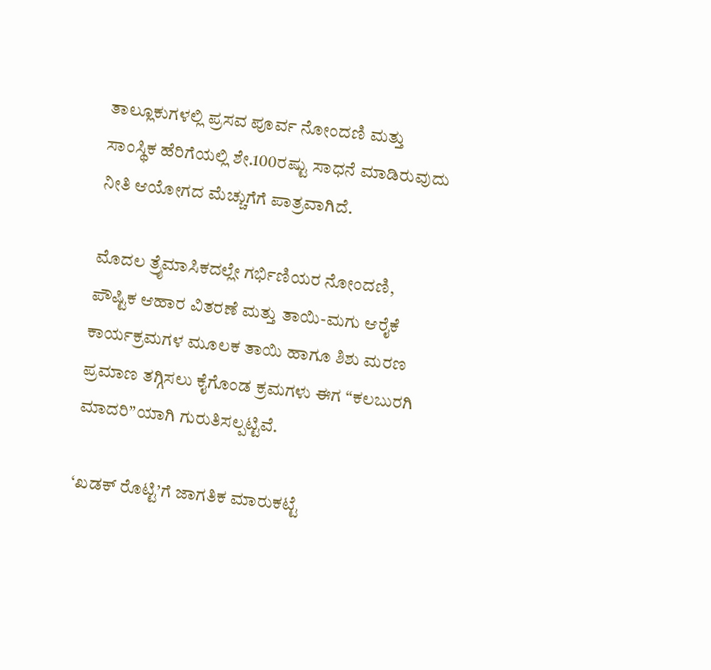ತಾಲ್ಲೂಕುಗಳಲ್ಲಿ ಪ್ರಸವ ಪೂರ್ವ ನೋಂದಣಿ ಮತ್ತು ಸಾಂಸ್ಥಿಕ ಹೆರಿಗೆಯಲ್ಲಿ ಶೇ.100ರಷ್ಟು ಸಾಧನೆ ಮಾಡಿರುವುದು ನೀತಿ ಆಯೋಗದ ಮೆಚ್ಚುಗೆಗೆ ಪಾತ್ರವಾಗಿದೆ.

ಮೊದಲ ತ್ರೈಮಾಸಿಕದಲ್ಲೇ ಗರ್ಭಿಣಿಯರ ನೋಂದಣಿ, ಪೌಷ್ಟಿಕ ಆಹಾರ ವಿತರಣೆ ಮತ್ತು ತಾಯಿ-ಮಗು ಆರೈಕೆ ಕಾರ್ಯಕ್ರಮಗಳ ಮೂಲಕ ತಾಯಿ ಹಾಗೂ ಶಿಶು ಮರಣ ಪ್ರಮಾಣ ತಗ್ಗಿಸಲು ಕೈಗೊಂಡ ಕ್ರಮಗಳು ಈಗ “ಕಲಬುರಗಿ ಮಾದರಿ”ಯಾಗಿ ಗುರುತಿಸಲ್ಪಟ್ಟಿವೆ.

‘ಖಡಕ್ ರೊಟ್ಟಿ’ಗೆ ಜಾಗತಿಕ ಮಾರುಕಟ್ಟೆ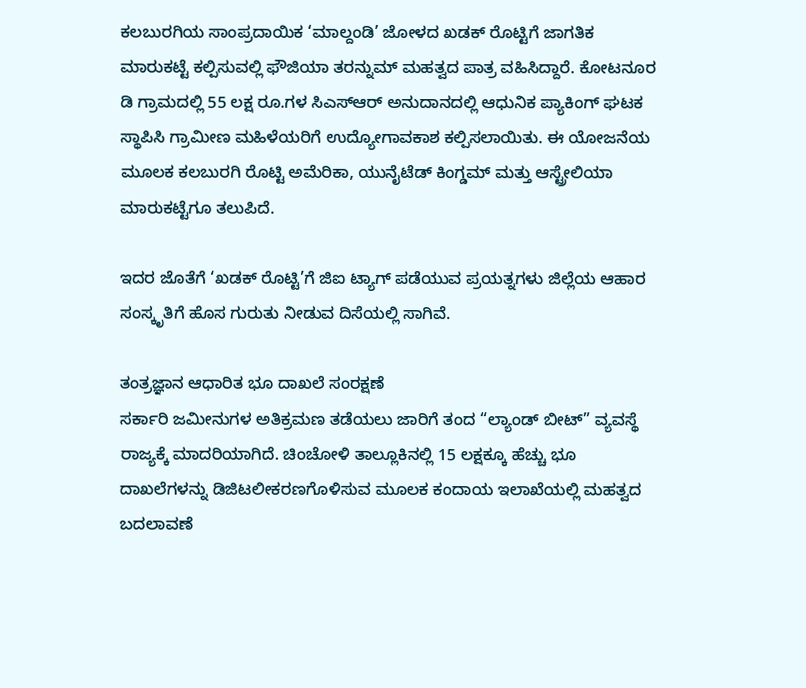ಕಲಬುರಗಿಯ ಸಾಂಪ್ರದಾಯಿಕ ‘ಮಾಲ್ದಂಡಿ’ ಜೋಳದ ಖಡಕ್ ರೊಟ್ಟಿಗೆ ಜಾಗತಿಕ ಮಾರುಕಟ್ಟೆ ಕಲ್ಪಿಸುವಲ್ಲಿ ಫೌಜಿಯಾ ತರನ್ನುಮ್ ಮಹತ್ವದ ಪಾತ್ರ ವಹಿಸಿದ್ದಾರೆ. ಕೋಟನೂರ ಡಿ ಗ್ರಾಮದಲ್ಲಿ 55 ಲಕ್ಷ ರೂ.ಗಳ ಸಿಎಸ್ಆರ್ ಅನುದಾನದಲ್ಲಿ ಆಧುನಿಕ ಪ್ಯಾಕಿಂಗ್ ಘಟಕ ಸ್ಥಾಪಿಸಿ ಗ್ರಾಮೀಣ ಮಹಿಳೆಯರಿಗೆ ಉದ್ಯೋಗಾವಕಾಶ ಕಲ್ಪಿಸಲಾಯಿತು. ಈ ಯೋಜನೆಯ ಮೂಲಕ ಕಲಬುರಗಿ ರೊಟ್ಟಿ ಅಮೆರಿಕಾ, ಯುನೈಟೆಡ್ ಕಿಂಗ್ಡಮ್ ಮತ್ತು ಆಸ್ಟ್ರೇಲಿಯಾ ಮಾರುಕಟ್ಟೆಗೂ ತಲುಪಿದೆ.

ಇದರ ಜೊತೆಗೆ ‘ಖಡಕ್ ರೊಟ್ಟಿ’ಗೆ ಜಿಐ ಟ್ಯಾಗ್ ಪಡೆಯುವ ಪ್ರಯತ್ನಗಳು ಜಿಲ್ಲೆಯ ಆಹಾರ ಸಂಸ್ಕೃತಿಗೆ ಹೊಸ ಗುರುತು ನೀಡುವ ದಿಸೆಯಲ್ಲಿ ಸಾಗಿವೆ.

ತಂತ್ರಜ್ಞಾನ ಆಧಾರಿತ ಭೂ ದಾಖಲೆ ಸಂರಕ್ಷಣೆ
ಸರ್ಕಾರಿ ಜಮೀನುಗಳ ಅತಿಕ್ರಮಣ ತಡೆಯಲು ಜಾರಿಗೆ ತಂದ “ಲ್ಯಾಂಡ್ ಬೀಟ್” ವ್ಯವಸ್ಥೆ ರಾಜ್ಯಕ್ಕೆ ಮಾದರಿಯಾಗಿದೆ. ಚಿಂಚೋಳಿ ತಾಲ್ಲೂಕಿನಲ್ಲಿ 15 ಲಕ್ಷಕ್ಕೂ ಹೆಚ್ಚು ಭೂ ದಾಖಲೆಗಳನ್ನು ಡಿಜಿಟಲೀಕರಣಗೊಳಿಸುವ ಮೂಲಕ ಕಂದಾಯ ಇಲಾಖೆಯಲ್ಲಿ ಮಹತ್ವದ ಬದಲಾವಣೆ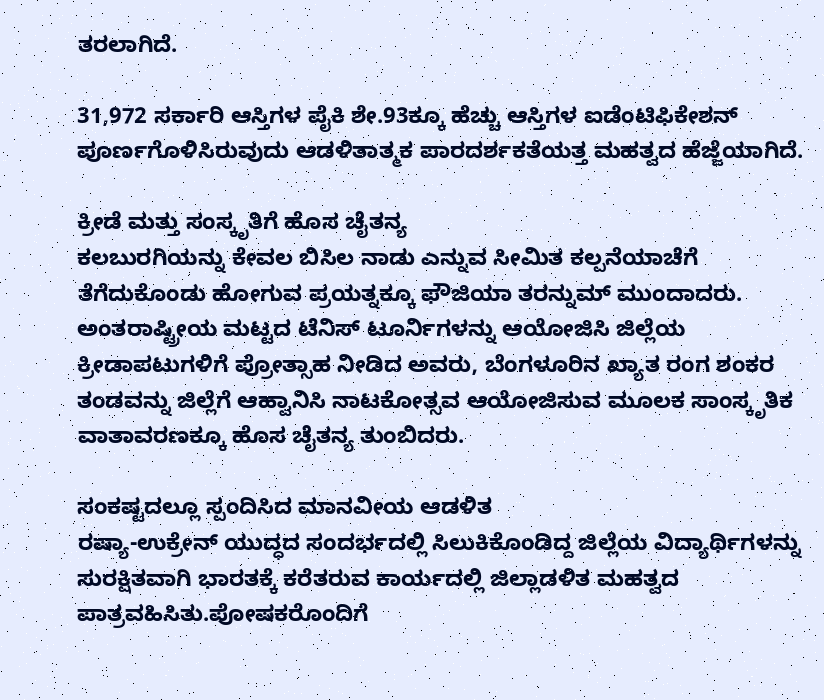ತರಲಾಗಿದೆ.

31,972 ಸರ್ಕಾರಿ ಆಸ್ತಿಗಳ ಪೈಕಿ ಶೇ.93ಕ್ಕೂ ಹೆಚ್ಚು ಆಸ್ತಿಗಳ ಐಡೆಂಟಿಫಿಕೇಶನ್ ಪೂರ್ಣಗೊಳಿಸಿರುವುದು ಆಡಳಿತಾತ್ಮಕ ಪಾರದರ್ಶಕತೆಯತ್ತ ಮಹತ್ವದ ಹೆಜ್ಜೆಯಾಗಿದೆ.

ಕ್ರೀಡೆ ಮತ್ತು ಸಂಸ್ಕೃತಿಗೆ ಹೊಸ ಚೈತನ್ಯ
ಕಲಬುರಗಿಯನ್ನು ಕೇವಲ ಬಿಸಿಲ ನಾಡು ಎನ್ನುವ ಸೀಮಿತ ಕಲ್ಪನೆಯಾಚೆಗೆ ತೆಗೆದುಕೊಂಡು ಹೋಗುವ ಪ್ರಯತ್ನಕ್ಕೂ ಫೌಜಿಯಾ ತರನ್ನುಮ್ ಮುಂದಾದರು. ಅಂತರಾಷ್ಟ್ರೀಯ ಮಟ್ಟದ ಟೆನಿಸ್ ಟೂರ್ನಿಗಳನ್ನು ಆಯೋಜಿಸಿ ಜಿಲ್ಲೆಯ ಕ್ರೀಡಾಪಟುಗಳಿಗೆ ಪ್ರೋತ್ಸಾಹ ನೀಡಿದ ಅವರು, ಬೆಂಗಳೂರಿನ ಖ್ಯಾತ ರಂಗ ಶಂಕರ ತಂಡವನ್ನು ಜಿಲ್ಲೆಗೆ ಆಹ್ವಾನಿಸಿ ನಾಟಕೋತ್ಸವ ಆಯೋಜಿಸುವ ಮೂಲಕ ಸಾಂಸ್ಕೃತಿಕ ವಾತಾವರಣಕ್ಕೂ ಹೊಸ ಚೈತನ್ಯ ತುಂಬಿದರು.

ಸಂಕಷ್ಟದಲ್ಲೂ ಸ್ಪಂದಿಸಿದ ಮಾನವೀಯ ಆಡಳಿತ
ರಷ್ಯಾ-ಉಕ್ರೇನ್ ಯುದ್ಧದ ಸಂದರ್ಭದಲ್ಲಿ ಸಿಲುಕಿಕೊಂಡಿದ್ದ ಜಿಲ್ಲೆಯ ವಿದ್ಯಾರ್ಥಿಗಳನ್ನು ಸುರಕ್ಷಿತವಾಗಿ ಭಾರತಕ್ಕೆ ಕರೆತರುವ ಕಾರ್ಯದಲ್ಲಿ ಜಿಲ್ಲಾಡಳಿತ ಮಹತ್ವದ ಪಾತ್ರವಹಿಸಿತು.ಪೋಷಕರೊಂದಿಗೆ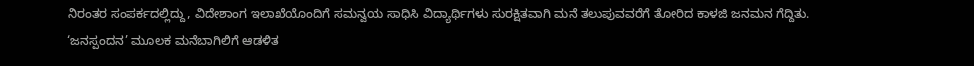ನಿರಂತರ ಸಂಪರ್ಕದಲ್ಲಿದ್ದು, ವಿದೇಶಾಂಗ ಇಲಾಖೆಯೊಂದಿಗೆ ಸಮನ್ವಯ ಸಾಧಿಸಿ ವಿದ್ಯಾರ್ಥಿಗಳು ಸುರಕ್ಷಿತವಾಗಿ ಮನೆ ತಲುಪುವವರೆಗೆ ತೋರಿದ ಕಾಳಜಿ ಜನಮನ ಗೆದ್ದಿತು.
‘ಜನಸ್ಪಂದನ’ ಮೂಲಕ ಮನೆಬಾಗಿಲಿಗೆ ಆಡಳಿತ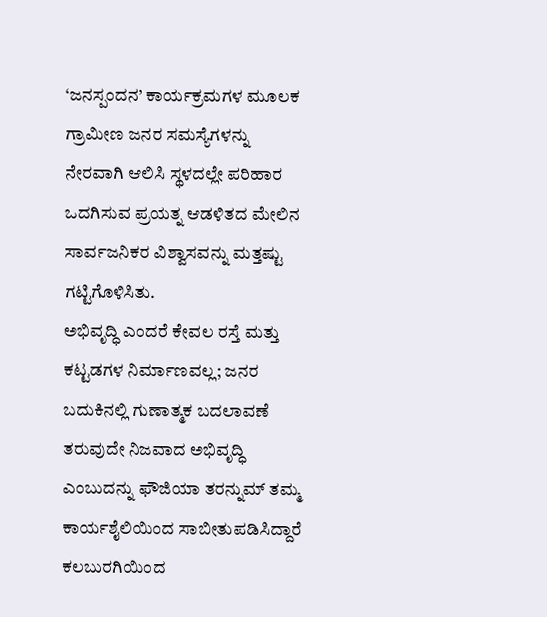‘ಜನಸ್ಪಂದನ’ ಕಾರ್ಯಕ್ರಮಗಳ ಮೂಲಕ ಗ್ರಾಮೀಣ ಜನರ ಸಮಸ್ಯೆಗಳನ್ನು ನೇರವಾಗಿ ಆಲಿಸಿ ಸ್ಥಳದಲ್ಲೇ ಪರಿಹಾರ ಒದಗಿಸುವ ಪ್ರಯತ್ನ ಆಡಳಿತದ ಮೇಲಿನ ಸಾರ್ವಜನಿಕರ ವಿಶ್ವಾಸವನ್ನು ಮತ್ತಷ್ಟು ಗಟ್ಟಿಗೊಳಿಸಿತು.
ಅಭಿವೃದ್ಧಿ ಎಂದರೆ ಕೇವಲ ರಸ್ತೆ ಮತ್ತು ಕಟ್ಟಡಗಳ ನಿರ್ಮಾಣವಲ್ಲ; ಜನರ ಬದುಕಿನಲ್ಲಿ ಗುಣಾತ್ಮಕ ಬದಲಾವಣೆ ತರುವುದೇ ನಿಜವಾದ ಅಭಿವೃದ್ಧಿ ಎಂಬುದನ್ನು ಫೌಜಿಯಾ ತರನ್ನುಮ್ ತಮ್ಮ ಕಾರ್ಯಶೈಲಿಯಿಂದ ಸಾಬೀತುಪಡಿಸಿದ್ದಾರೆ ಕಲಬುರಗಿಯಿಂದ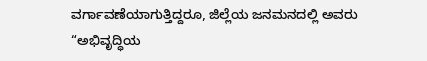ವರ್ಗಾವಣೆಯಾಗುತ್ತಿದ್ದರೂ, ಜಿಲ್ಲೆಯ ಜನಮನದಲ್ಲಿ ಅವರು “ಅಭಿವೃದ್ಧಿಯ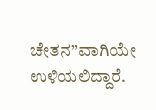ಚೇತನ”ವಾಗಿಯೇ ಉಳಿಯಲಿದ್ದಾರೆ.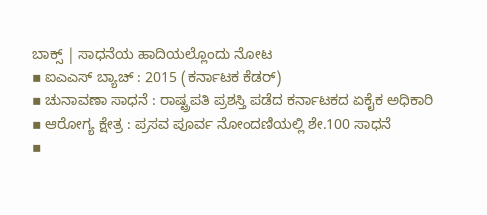ಬಾಕ್ಸ್ | ಸಾಧನೆಯ ಹಾದಿಯಲ್ಲೊಂದು ನೋಟ
▪ ಐಎಎಸ್ ಬ್ಯಾಚ್ : 2015 (ಕರ್ನಾಟಕ ಕೆಡರ್)
▪ ಚುನಾವಣಾ ಸಾಧನೆ : ರಾಷ್ಟ್ರಪತಿ ಪ್ರಶಸ್ತಿ ಪಡೆದ ಕರ್ನಾಟಕದ ಏಕೈಕ ಅಧಿಕಾರಿ
▪ ಆರೋಗ್ಯ ಕ್ಷೇತ್ರ : ಪ್ರಸವ ಪೂರ್ವ ನೋಂದಣಿಯಲ್ಲಿ ಶೇ.100 ಸಾಧನೆ
▪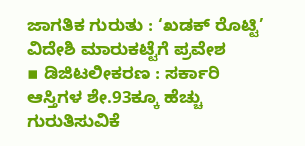ಜಾಗತಿಕ ಗುರುತು : ‘ಖಡಕ್ ರೊಟ್ಟಿ’ ವಿದೇಶಿ ಮಾರುಕಟ್ಟೆಗೆ ಪ್ರವೇಶ
▪ ಡಿಜಿಟಲೀಕರಣ : ಸರ್ಕಾರಿ ಆಸ್ತಿಗಳ ಶೇ.93ಕ್ಕೂ ಹೆಚ್ಚು ಗುರುತಿಸುವಿಕೆ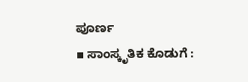ಪೂರ್ಣ
▪ ಸಾಂಸ್ಕೃತಿಕ ಕೊಡುಗೆ :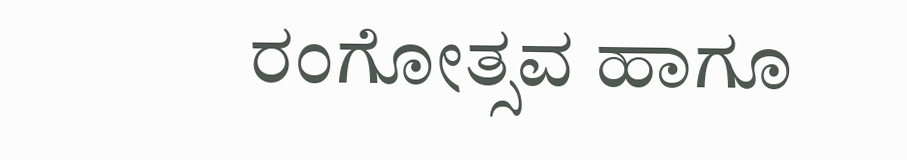ರಂಗೋತ್ಸವ ಹಾಗೂ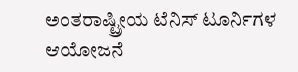ಅಂತರಾಷ್ಟ್ರೀಯ ಟೆನಿಸ್ ಟೂರ್ನಿಗಳ ಆಯೋಜನೆ